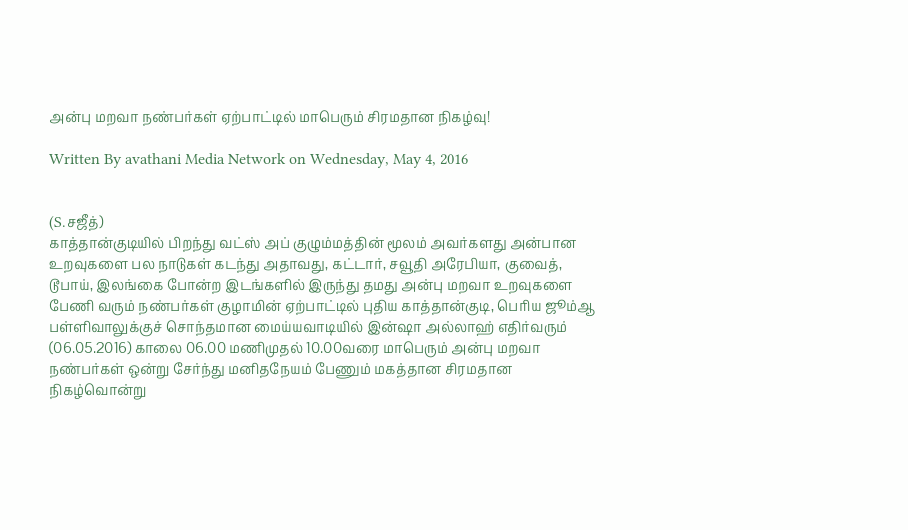அன்பு மறவா நண்பர்கள் ஏற்பாட்டில் மாபெரும் சிரமதான நிகழ்வு!

Written By avathani Media Network on Wednesday, May 4, 2016


(S.சஜீத்)
காத்தான்குடியில் பிறந்து வட்ஸ் அப் குழும்மத்தின் மூலம் அவர்களது அன்பான உறவுகளை பல நாடுகள் கடந்து அதாவது, கட்டார், சவூதி அரேபியா, குவைத், டூபாய், இலங்கை போன்ற இடங்களில் இருந்து தமது அன்பு மறவா உறவுகளை பேணி வரும் நண்பர்கள் குழாமின் ஏற்பாட்டில் புதிய காத்தான்குடி, பெரிய ஜூம்ஆ பள்ளிவாலுக்குச் சொந்தமான மைய்யவாடியில் இன்ஷா அல்லாஹ் எதிர்வரும் (06.05.2016) காலை 06.00 மணிமுதல் 10.00வரை மாபெரும் அன்பு மறவா நண்பர்கள் ஒன்று சேர்ந்து மனிதநேயம் பேணும் மகத்தான சிரமதான நிகழ்வொன்று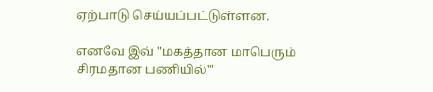ஏற்பாடு செய்யப்பட்டுள்ளன.

எனவே இவ் "மகத்தான மாபெரும் சிரமதான பணியில்'"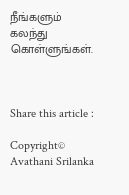நீங்களும் கலந்து கொள்ளுங்கள்.



Share this article :

Copyright© Avathani Srilanka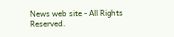News web site - All Rights Reserved.